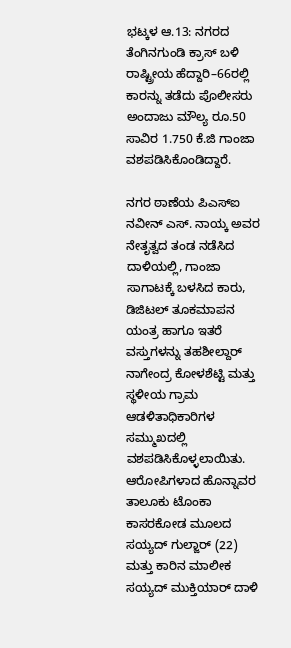ಭಟ್ಕಳ ಆ.13: ನಗರದ ತೆಂಗಿನಗುಂಡಿ ಕ್ರಾಸ್ ಬಳಿ ರಾಷ್ಟ್ರೀಯ ಹೆದ್ದಾರಿ–66ರಲ್ಲಿ ಕಾರನ್ನು ತಡೆದು ಪೊಲೀಸರು ಅಂದಾಜು ಮೌಲ್ಯ ರೂ.50 ಸಾವಿರ 1.750 ಕೆ.ಜಿ ಗಾಂಜಾ ವಶಪಡಿಸಿಕೊಂಡಿದ್ದಾರೆ.

ನಗರ ಠಾಣೆಯ ಪಿಎಸ್ಐ ನವೀನ್ ಎಸ್. ನಾಯ್ಕ ಅವರ ನೇತೃತ್ವದ ತಂಡ ನಡೆಸಿದ ದಾಳಿಯಲ್ಲಿ, ಗಾಂಜಾ ಸಾಗಾಟಕ್ಕೆ ಬಳಸಿದ ಕಾರು, ಡಿಜಿಟಲ್ ತೂಕಮಾಪನ ಯಂತ್ರ ಹಾಗೂ ಇತರೆ ವಸ್ತುಗಳನ್ನು ತಹಶೀಲ್ದಾರ್ ನಾಗೇಂದ್ರ ಕೋಳಶೆಟ್ಟಿ ಮತ್ತು ಸ್ಥಳೀಯ ಗ್ರಾಮ ಆಡಳಿತಾಧಿಕಾರಿಗಳ ಸಮ್ಮುಖದಲ್ಲಿ ವಶಪಡಿಸಿಕೊಳ್ಳಲಾಯಿತು.
ಆರೋಪಿಗಳಾದ ಹೊನ್ನಾವರ ತಾಲೂಕು ಟೊಂಕಾ ಕಾಸರಕೋಡ ಮೂಲದ ಸಯ್ಯದ್ ಗುಲ್ಜಾರ್ (22) ಮತ್ತು ಕಾರಿನ ಮಾಲೀಕ ಸಯ್ಯದ್ ಮುಕ್ತಿಯಾರ್ ದಾಳಿ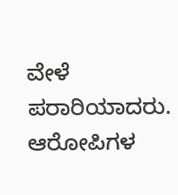ವೇಳೆ ಪರಾರಿಯಾದರು.
ಆರೋಪಿಗಳ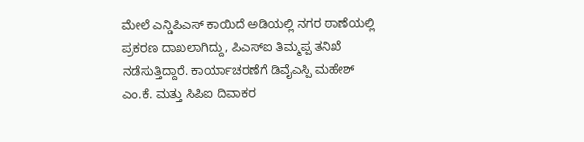ಮೇಲೆ ಎನ್ಡಿಪಿಎಸ್ ಕಾಯಿದೆ ಅಡಿಯಲ್ಲಿ ನಗರ ಠಾಣೆಯಲ್ಲಿ ಪ್ರಕರಣ ದಾಖಲಾಗಿದ್ದು, ಪಿಎಸ್ಐ ತಿಮ್ಮಪ್ಪ ತನಿಖೆ ನಡೆಸುತ್ತಿದ್ದಾರೆ. ಕಾರ್ಯಾಚರಣೆಗೆ ಡಿವೈಎಸ್ಪಿ ಮಹೇಶ್ ಎಂ.ಕೆ. ಮತ್ತು ಸಿಪಿಐ ದಿವಾಕರ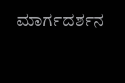ಮಾರ್ಗದರ್ಶನ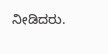ನೀಡಿದರು.